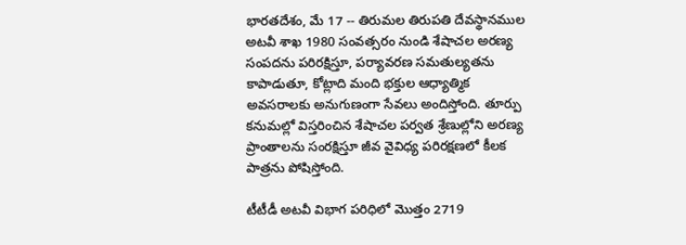భారతదేశం, మే 17 -- తిరుమల తిరుపతి దేవస్థానముల అటవీ శాఖ 1980 సంవత్సరం నుండి శేషాచల అరణ్య సంపదను పరిరక్షిస్తూ, పర్యావరణ సమతుల్యతను కాపాడుతూ, కోట్లాది మంది భక్తుల ఆధ్యాత్మిక అవసరాలకు అనుగుణంగా సేవలు అందిస్తోంది. తూర్పు కనుమల్లో విస్తరించిన శేషాచల పర్వత శ్రేణుల్లోని అరణ్య ప్రాంతాలను సంరక్షిస్తూ జీవ వైవిధ్య పరిరక్షణలో కీలక పాత్రను పోషిస్తోంది.

టీటీడీ అటవీ విభాగ పరిధిలో మొత్తం 2719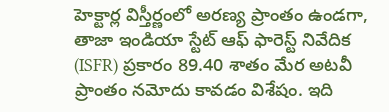హెక్టార్ల విస్తీర్ణంలో అరణ్య ప్రాంతం ఉండగా, తాజా ఇండియా స్టేట్ ఆఫ్ ఫారెస్ట్ నివేదిక‌ (ISFR) ప్రకారం 89.40 శాతం మేర అటవీ ప్రాంతం నమోదు కావ‌డం విశేషం. ఇది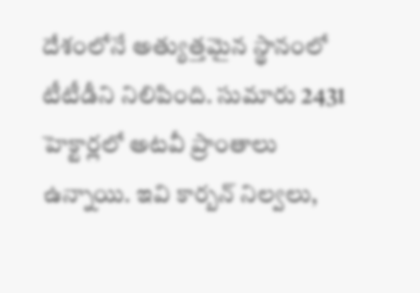దేశంలోనే అత్యుత్తమైన స్థానంలో టీటీడీని నిలిపింది. సుమారు 2431 హెక్టార్లలో అట‌వీ ప్రాంతాలు ఉన్నాయి. ఇవి కార్బన్ నిల్వలు,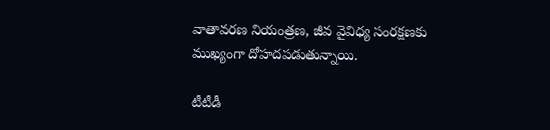వాతావరణ నియంత్రణ, జీవ వైవిధ్య సంరక్షణకు ముఖ్యంగా దోహదపడుతున్నాయి.

టీటీడీ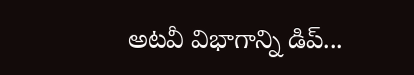అట‌వీ విభాగాన్ని డిప్...